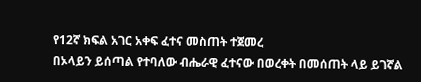የ12ኛ ክፍል አገር አቀፍ ፈተና መስጠት ተጀመረ
በኦላይን ይሰጣል የተባለው ብሔራዊ ፈተናው በወረቀት በመሰጠት ላይ ይገኛል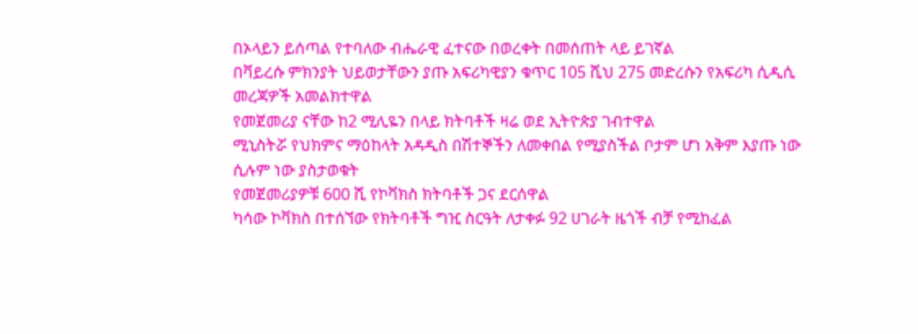በኦላይን ይሰጣል የተባለው ብሔራዊ ፈተናው በወረቀት በመሰጠት ላይ ይገኛል
በቫይረሱ ምክንያት ህይወታቸውን ያጡ አፍሪካዊያን ቁጥር 105 ሺህ 275 መድረሱን የአፍሪካ ሲዲሲ መረጃዎች አመልክተዋል
የመጀመሪያ ናቸው ከ2 ሚሊዬን በላይ ክትባቶች ዛሬ ወደ ኢትዮጵያ ገብተዋል
ሚኒስትሯ የህክምና ማዕከላት አዳዲስ በሽተኞችን ለመቀበል የሚያስችል ቦታም ሆነ አቅም እያጡ ነው ሲሉም ነው ያስታወቁት
የመጀመሪያዎቹ 600 ሺ የኮቫክስ ክትባቶች ጋና ደርሰዋል
ካሳው ኮቫክስ በተሰኘው የክትባቶች ግዢ ስርዓት ለታቀፉ 92 ሀገራት ዜጎች ብቻ የሚከፈል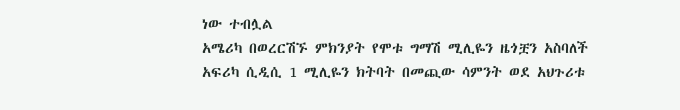ነው ተብሏል
አሜሪካ በወረርሽኙ ምክንያት የሞቱ ግማሽ ሚሊዬን ዜጎቿን አስባለች
አፍሪካ ሲዲሲ 1 ሚሊዬን ክትባት በመጪው ሳምንት ወደ አህጉሪቱ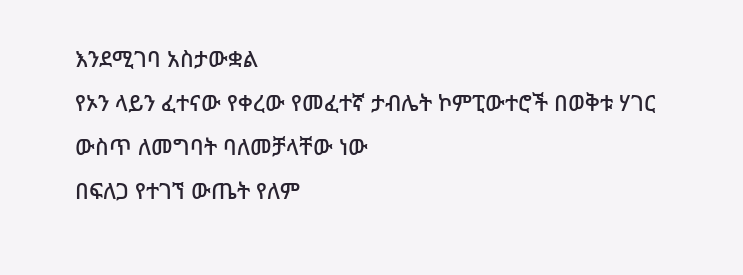እንደሚገባ አስታውቋል
የኦን ላይን ፈተናው የቀረው የመፈተኛ ታብሌት ኮምፒውተሮች በወቅቱ ሃገር ውስጥ ለመግባት ባለመቻላቸው ነው
በፍለጋ የተገኘ ውጤት የለም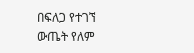በፍለጋ የተገኘ ውጤት የለም